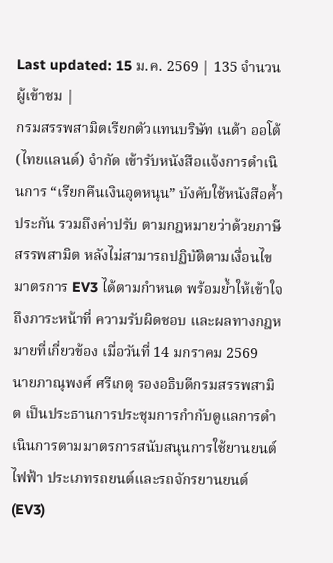Last updated: 15 ม.ค. 2569 | 135 จำนวนผู้เข้าชม |
กรมสรรพสามิตเรียกตัวแทนบริษัท เนต้า ออโต้ (ไทยแลนด์) จำกัด เข้ารับหนังสือแจ้งการดำเนินการ “เรียกคืนเงินอุดหนุน” บังคับใช้หนังสือค้ำประกัน รวมถึงค่าปรับ ตามกฎหมายว่าด้วยภาษีสรรพสามิต หลังไม่สามารถปฏิบัติตามเงื่อนไขมาตรการ EV3 ได้ตามกำหนด พร้อมย้ำให้เข้าใจถึงภาระหน้าที่ ความรับผิดชอบ และผลทางกฎหมายที่เกี่ยวข้อง เมื่อวันที่ 14 มกราคม 2569
นายภาณุพงศ์ ศรีเกตุ รองอธิบดีกรมสรรพสามิต เป็นประธานการประชุมการกำกับดูแลการดำเนินการตามมาตรการสนับสนุนการใช้ยานยนต์ไฟฟ้า ประเภทรถยนต์และรถจักรยานยนต์ (EV3)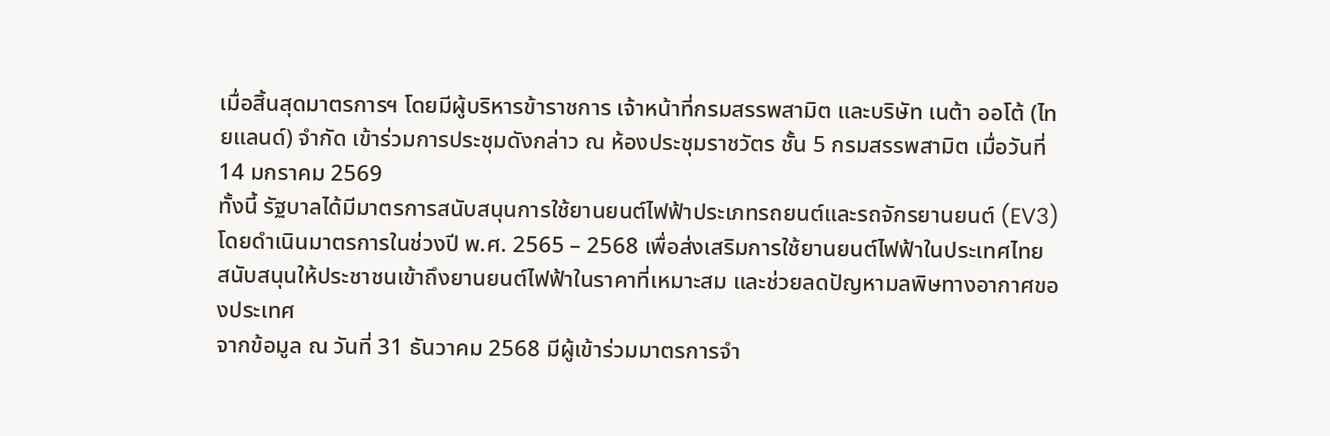เมื่อสิ้นสุดมาตรการฯ โดยมีผู้บริหารข้าราชการ เจ้าหน้าที่กรมสรรพสามิต และบริษัท เนต้า ออโต้ (ไทยแลนด์) จำกัด เข้าร่วมการประชุมดังกล่าว ณ ห้องประชุมราชวัตร ชั้น 5 กรมสรรพสามิต เมื่อวันที่ 14 มกราคม 2569
ทั้งนี้ รัฐบาลได้มีมาตรการสนับสนุนการใช้ยานยนต์ไฟฟ้าประเภทรถยนต์และรถจักรยานยนต์ (EV3) โดยดำเนินมาตรการในช่วงปี พ.ศ. 2565 – 2568 เพื่อส่งเสริมการใช้ยานยนต์ไฟฟ้าในประเทศไทย สนับสนุนให้ประชาชนเข้าถึงยานยนต์ไฟฟ้าในราคาที่เหมาะสม และช่วยลดปัญหามลพิษทางอากาศของประเทศ
จากข้อมูล ณ วันที่ 31 ธันวาคม 2568 มีผู้เข้าร่วมมาตรการจำ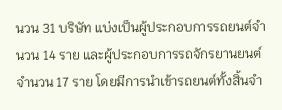นวน 31 บริษัท แบ่งเป็นผู้ประกอบการรถยนต์จำนวน 14 ราย และผู้ประกอบการรถจักรยานยนต์จำนวน 17 ราย โดยมีการนำเข้ารถยนต์ทั้งสิ้นจำ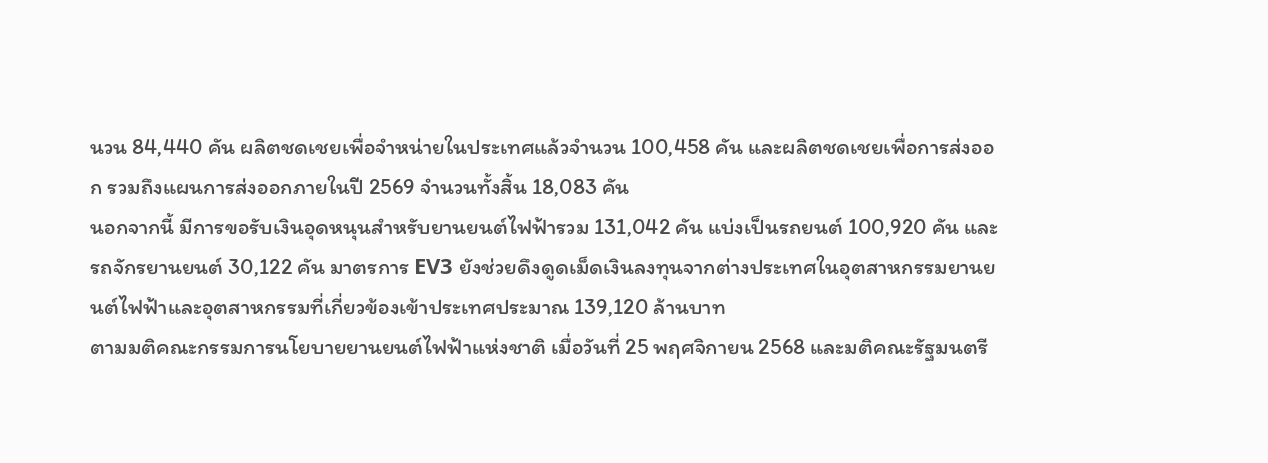นวน 84,440 คัน ผลิตชดเชยเพื่อจำหน่ายในประเทศแล้วจำนวน 100,458 คัน และผลิตชดเชยเพื่อการส่งออก รวมถึงแผนการส่งออกภายในปี 2569 จำนวนทั้งสิ้น 18,083 คัน
นอกจากนี้ มีการขอรับเงินอุดหนุนสำหรับยานยนต์ไฟฟ้ารวม 131,042 คัน แบ่งเป็นรถยนต์ 100,920 คัน และรถจักรยานยนต์ 30,122 คัน มาตรการ EV3 ยังช่วยดึงดูดเม็ดเงินลงทุนจากต่างประเทศในอุตสาหกรรมยานยนต์ไฟฟ้าและอุตสาหกรรมที่เกี่ยวข้องเข้าประเทศประมาณ 139,120 ล้านบาท
ตามมติคณะกรรมการนโยบายยานยนต์ไฟฟ้าแห่งชาติ เมื่อวันที่ 25 พฤศจิกายน 2568 และมติคณะรัฐมนตรี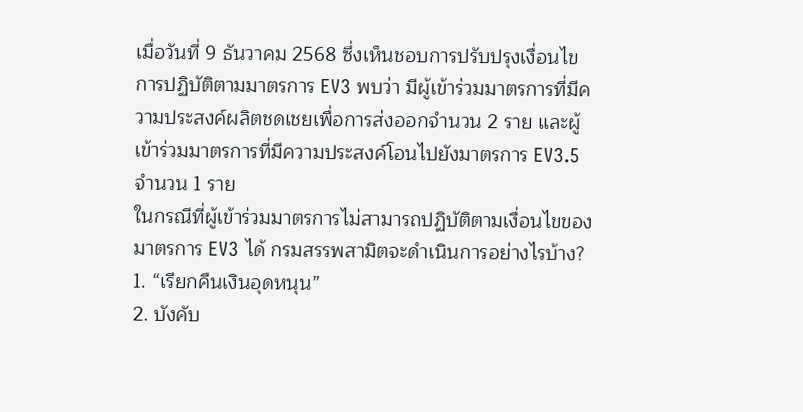เมื่อวันที่ 9 ธันวาคม 2568 ซึ่งเห็นชอบการปรับปรุงเงื่อนไขการปฏิบัติตามมาตรการ EV3 พบว่า มีผู้เข้าร่วมมาตรการที่มีความประสงค์ผลิตชดเชยเพื่อการส่งออกจำนวน 2 ราย และผู้เข้าร่วมมาตรการที่มีความประสงค์โอนไปยังมาตรการ EV3.5 จำนวน 1 ราย
ในกรณีที่ผู้เข้าร่วมมาตรการไม่สามารถปฏิบัติตามเงื่อนไขของมาตรการ EV3 ได้ กรมสรรพสามิตจะดำเนินการอย่างไรบ้าง?
1. “เรียกคืนเงินอุดหนุน”
2. บังคับ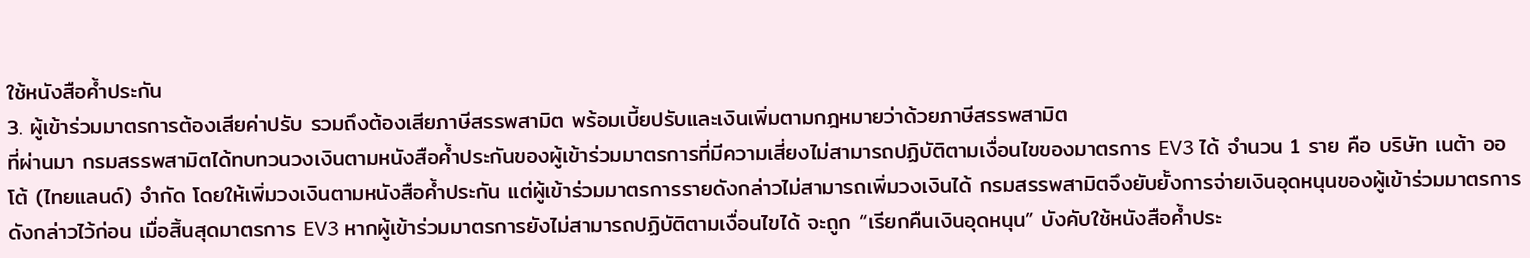ใช้หนังสือค้ำประกัน
3. ผู้เข้าร่วมมาตรการต้องเสียค่าปรับ รวมถึงต้องเสียภาษีสรรพสามิต พร้อมเบี้ยปรับและเงินเพิ่มตามกฎหมายว่าด้วยภาษีสรรพสามิต
ที่ผ่านมา กรมสรรพสามิตได้ทบทวนวงเงินตามหนังสือค้ำประกันของผู้เข้าร่วมมาตรการที่มีความเสี่ยงไม่สามารถปฏิบัติตามเงื่อนไขของมาตรการ EV3 ได้ จำนวน 1 ราย คือ บริษัท เนต้า ออโต้ (ไทยแลนด์) จำกัด โดยให้เพิ่มวงเงินตามหนังสือค้ำประกัน แต่ผู้เข้าร่วมมาตรการรายดังกล่าวไม่สามารถเพิ่มวงเงินได้ กรมสรรพสามิตจึงยับยั้งการจ่ายเงินอุดหนุนของผู้เข้าร่วมมาตรการดังกล่าวไว้ก่อน เมื่อสิ้นสุดมาตรการ EV3 หากผู้เข้าร่วมมาตรการยังไม่สามารถปฏิบัติตามเงื่อนไขได้ จะถูก “เรียกคืนเงินอุดหนุน” บังคับใช้หนังสือค้ำประ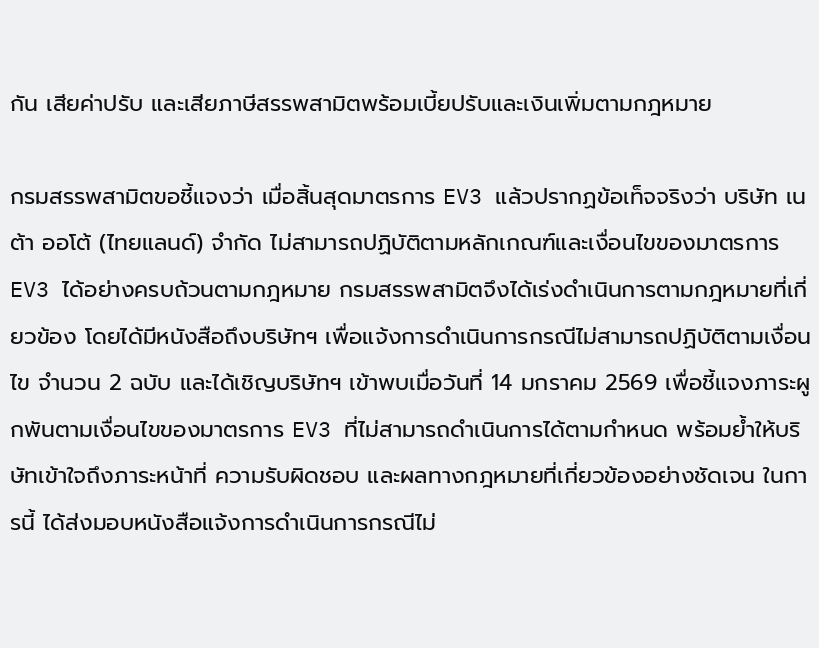กัน เสียค่าปรับ และเสียภาษีสรรพสามิตพร้อมเบี้ยปรับและเงินเพิ่มตามกฎหมาย

กรมสรรพสามิตขอชี้แจงว่า เมื่อสิ้นสุดมาตรการ EV3 แล้วปรากฏข้อเท็จจริงว่า บริษัท เนต้า ออโต้ (ไทยแลนด์) จำกัด ไม่สามารถปฏิบัติตามหลักเกณฑ์และเงื่อนไขของมาตรการ EV3 ได้อย่างครบถ้วนตามกฎหมาย กรมสรรพสามิตจึงได้เร่งดำเนินการตามกฎหมายที่เกี่ยวข้อง โดยได้มีหนังสือถึงบริษัทฯ เพื่อแจ้งการดำเนินการกรณีไม่สามารถปฏิบัติตามเงื่อนไข จำนวน 2 ฉบับ และได้เชิญบริษัทฯ เข้าพบเมื่อวันที่ 14 มกราคม 2569 เพื่อชี้แจงภาระผูกพันตามเงื่อนไขของมาตรการ EV3 ที่ไม่สามารถดำเนินการได้ตามกำหนด พร้อมย้ำให้บริษัทเข้าใจถึงภาระหน้าที่ ความรับผิดชอบ และผลทางกฎหมายที่เกี่ยวข้องอย่างชัดเจน ในการนี้ ได้ส่งมอบหนังสือแจ้งการดำเนินการกรณีไม่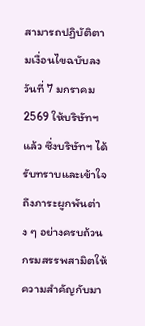สามารถปฏิบัติตามเงื่อนไขฉบับลงวันที่ 7 มกราคม 2569 ให้บริษัทฯ แล้ว ซึ่งบริษัทฯ ได้รับทราบและเข้าใจถึงภาระผูกพันต่าง ๆ อย่างครบถ้วน
กรมสรรพสามิตให้ความสำคัญกับมา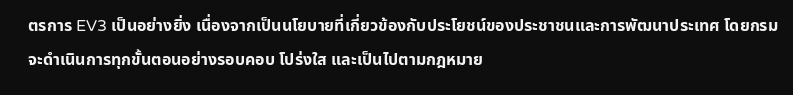ตรการ EV3 เป็นอย่างยิ่ง เนื่องจากเป็นนโยบายที่เกี่ยวข้องกับประโยชน์ของประชาชนและการพัฒนาประเทศ โดยกรมจะดำเนินการทุกขั้นตอนอย่างรอบคอบ โปร่งใส และเป็นไปตามกฎหมาย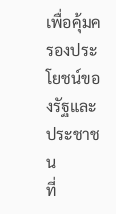เพื่อคุ้มครองประโยชน์ของรัฐและประชาชน
ที่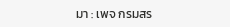มา : เพจ กรมสร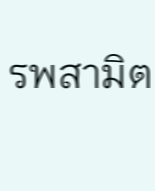รพสามิต